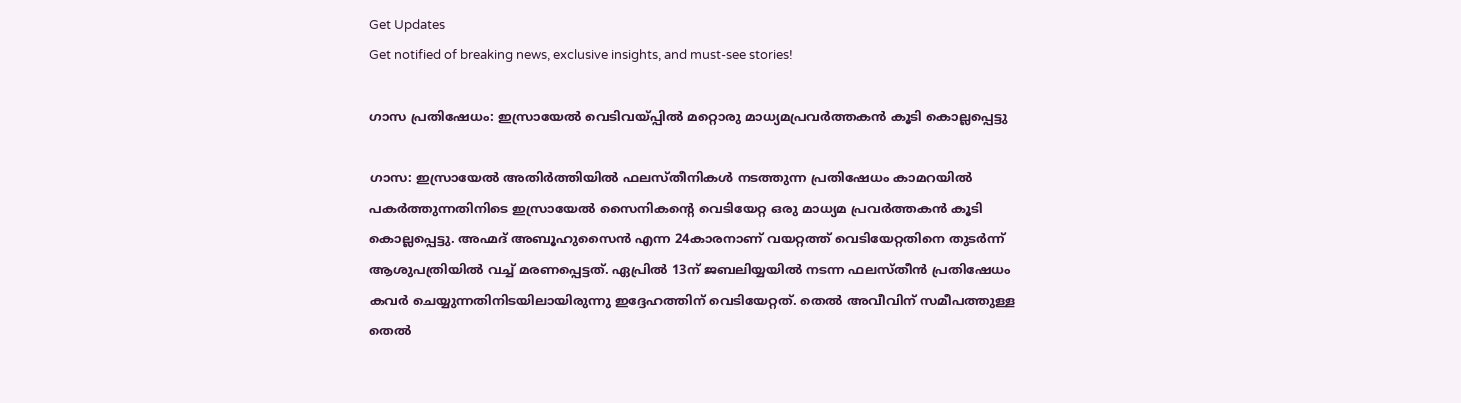Get Updates
Get notified of breaking news, exclusive insights, and must-see stories!

ഗാസ പ്രതിഷേധം: ഇസ്രായേല്‍ വെടിവയ്പ്പില്‍ മറ്റൊരു മാധ്യമപ്രവര്‍ത്തകന്‍ കൂടി കൊല്ലപ്പെട്ടു

ഗാസ: ഇസ്രായേല്‍ അതിര്‍ത്തിയില്‍ ഫലസ്തീനികള്‍ നടത്തുന്ന പ്രതിഷേധം കാമറയില്‍ പകര്‍ത്തുന്നതിനിടെ ഇസ്രായേല്‍ സൈനികന്റെ വെടിയേറ്റ ഒരു മാധ്യമ പ്രവര്‍ത്തകന്‍ കൂടി കൊല്ലപ്പെട്ടു. അഹ്മദ് അബൂഹുസൈന്‍ എന്ന 24കാരനാണ് വയറ്റത്ത് വെടിയേറ്റതിനെ തുടര്‍ന്ന് ആശുപത്രിയില്‍ വച്ച് മരണപ്പെട്ടത്. ഏപ്രില്‍ 13ന് ജബലിയ്യയില്‍ നടന്ന ഫലസ്തീന്‍ പ്രതിഷേധം കവര്‍ ചെയ്യുന്നതിനിടയിലായിരുന്നു ഇദ്ദേഹത്തിന് വെടിയേറ്റത്. തെല്‍ അവീവിന് സമീപത്തുള്ള തെല്‍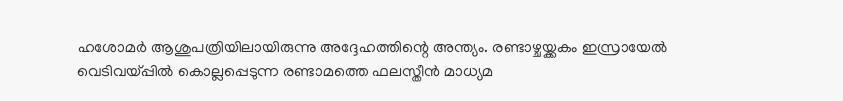ഹശോമര്‍ ആശുപത്രിയിലായിരുന്നു അദ്ദേഹത്തിന്റെ അന്ത്യം. രണ്ടാഴ്ചയ്ക്കകം ഇസ്രായേല്‍ വെടിവയ്പ്പില്‍ കൊല്ലപ്പെടുന്ന രണ്ടാമത്തെ ഫലസ്തീന്‍ മാധ്യമ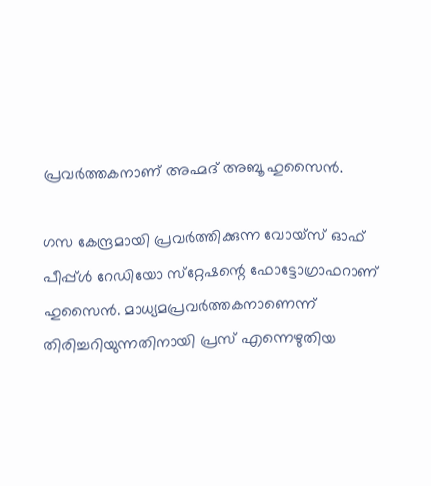പ്രവര്‍ത്തകനാണ് അഹ്മദ് അബൂ ഹുസൈന്‍.

ഗസ കേന്ദ്രമായി പ്രവര്‍ത്തിക്കുന്ന വോയ്‌സ് ഓഫ് പീപ്പ്ള്‍ റേഡിയോ സ്‌റ്റേഷന്റെ ഫോട്ടോഗ്രാഫറാണ് ഹുസൈന്‍. മാധ്യമപ്രവര്‍ത്തകനാണെന്ന് തിരിച്ചറിയുന്നതിനായി പ്രസ് എന്നെഴുതിയ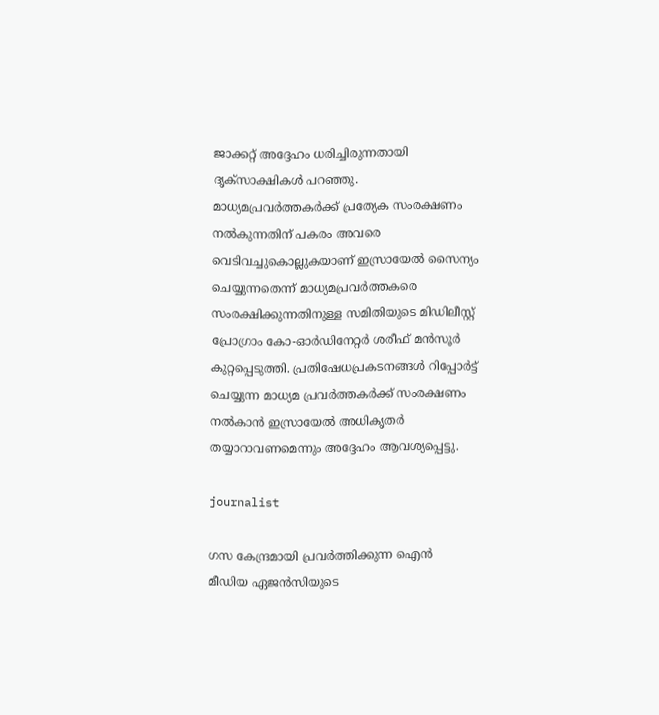ജാക്കറ്റ് അദ്ദേഹം ധരിച്ചിരുന്നതായി ദൃക്‌സാക്ഷികള്‍ പറഞ്ഞു. മാധ്യമപ്രവര്‍ത്തകര്‍ക്ക് പ്രത്യേക സംരക്ഷണം നല്‍കുന്നതിന് പകരം അവരെ വെടിവച്ചുകൊല്ലുകയാണ് ഇസ്രായേല്‍ സൈന്യം ചെയ്യുന്നതെന്ന് മാധ്യമപ്രവര്‍ത്തകരെ സംരക്ഷിക്കുന്നതിനുള്ള സമിതിയുടെ മിഡിലീസ്റ്റ് പ്രോഗ്രാം കോ-ഓര്‍ഡിനേറ്റര്‍ ശരീഫ് മന്‍സൂര്‍ കുറ്റപ്പെടുത്തി. പ്രതിഷേധപ്രകടനങ്ങള്‍ റിപ്പോര്‍ട്ട് ചെയ്യുന്ന മാധ്യമ പ്രവര്‍ത്തകര്‍ക്ക് സംരക്ഷണം നല്‍കാന്‍ ഇസ്രായേല്‍ അധികൃതര്‍ തയ്യാറാവണമെന്നും അദ്ദേഹം ആവശ്യപ്പെട്ടു.

journalist

ഗസ കേന്ദ്രമായി പ്രവര്‍ത്തിക്കുന്ന ഐന്‍ മീഡിയ ഏജന്‍സിയുടെ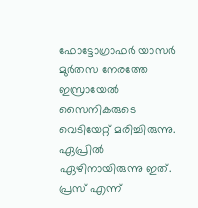ഫോട്ടോഗ്രാഫര്‍ യാസര്‍ മുര്‍തസ നേരത്തേ ഇസ്രായേല്‍ സൈനികരുടെ വെടിയേറ്റ് മരിച്ചിരുന്നു. ഏപ്രില്‍ ഏഴിനായിരുന്നു ഇത്. പ്രസ് എന്ന്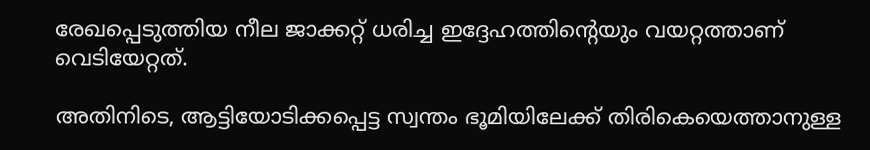രേഖപ്പെടുത്തിയ നീല ജാക്കറ്റ് ധരിച്ച ഇദ്ദേഹത്തിന്റെയും വയറ്റത്താണ് വെടിയേറ്റത്.

അതിനിടെ, ആട്ടിയോടിക്കപ്പെട്ട സ്വന്തം ഭൂമിയിലേക്ക് തിരികെയെത്താനുള്ള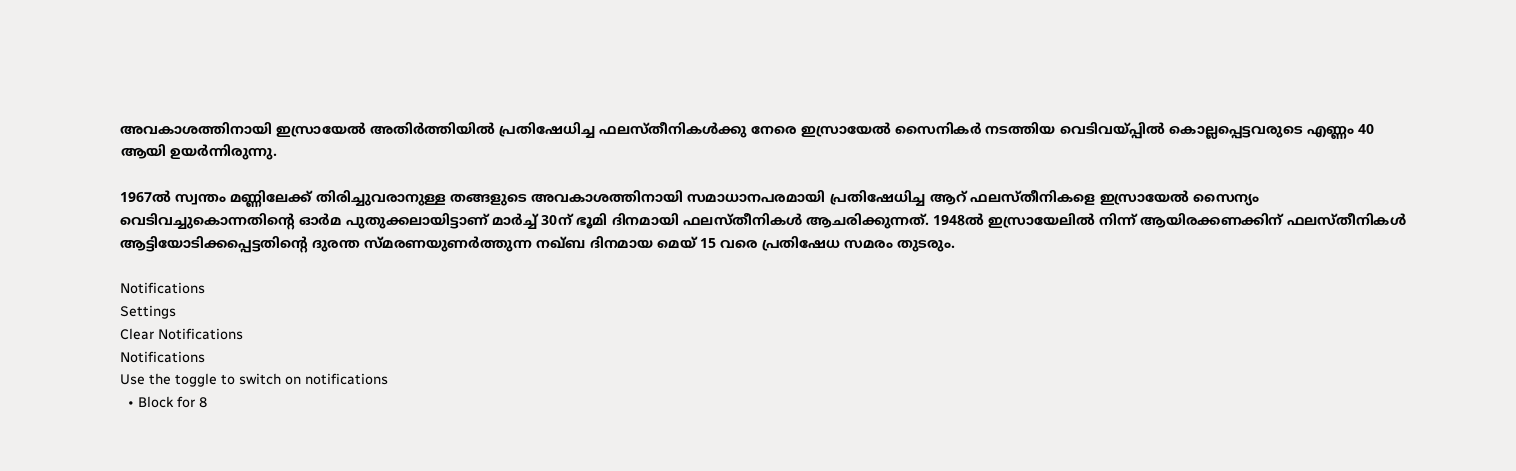അവകാശത്തിനായി ഇസ്രായേല്‍ അതിര്‍ത്തിയില്‍ പ്രതിഷേധിച്ച ഫലസ്തീനികള്‍ക്കു നേരെ ഇസ്രായേല്‍ സൈനികര്‍ നടത്തിയ വെടിവയ്പ്പില്‍ കൊല്ലപ്പെട്ടവരുടെ എണ്ണം 40 ആയി ഉയര്‍ന്നിരുന്നു.

1967ല്‍ സ്വന്തം മണ്ണിലേക്ക് തിരിച്ചുവരാനുള്ള തങ്ങളുടെ അവകാശത്തിനായി സമാധാനപരമായി പ്രതിഷേധിച്ച ആറ് ഫലസ്തീനികളെ ഇസ്രായേല്‍ സൈന്യം വെടിവച്ചുകൊന്നതിന്റെ ഓര്‍മ പുതുക്കലായിട്ടാണ് മാര്‍ച്ച് 30ന് ഭൂമി ദിനമായി ഫലസ്തീനികള്‍ ആചരിക്കുന്നത്. 1948ല്‍ ഇസ്രായേലില്‍ നിന്ന് ആയിരക്കണക്കിന് ഫലസ്തീനികള്‍ ആട്ടിയോടിക്കപ്പെട്ടതിന്റെ ദുരന്ത സ്മരണയുണര്‍ത്തുന്ന നഖ്ബ ദിനമായ മെയ് 15 വരെ പ്രതിഷേധ സമരം തുടരും.

Notifications
Settings
Clear Notifications
Notifications
Use the toggle to switch on notifications
  • Block for 8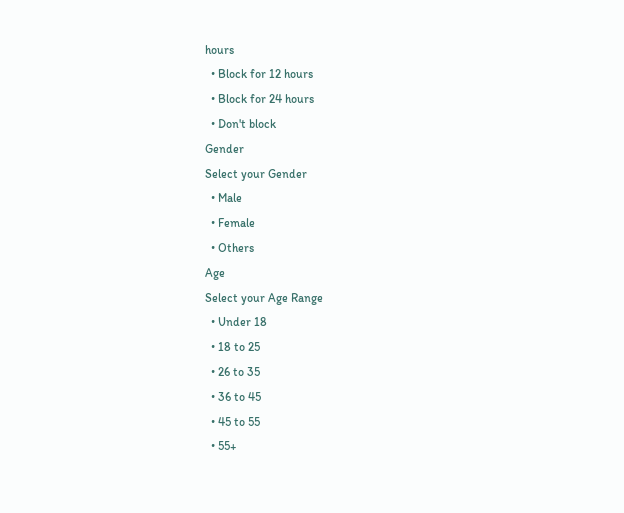hours
  • Block for 12 hours
  • Block for 24 hours
  • Don't block
Gender
Select your Gender
  • Male
  • Female
  • Others
Age
Select your Age Range
  • Under 18
  • 18 to 25
  • 26 to 35
  • 36 to 45
  • 45 to 55
  • 55+